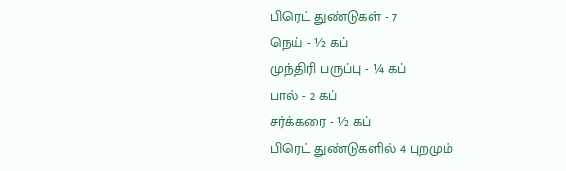பிரெட் துண்டுகள் - 7
நெய் - ½ கப்
முந்திரி பருப்பு - ¼ கப்
பால் - 2 கப்
சர்க்கரை - ½ கப்
பிரெட் துண்டுகளில் 4 புறமும்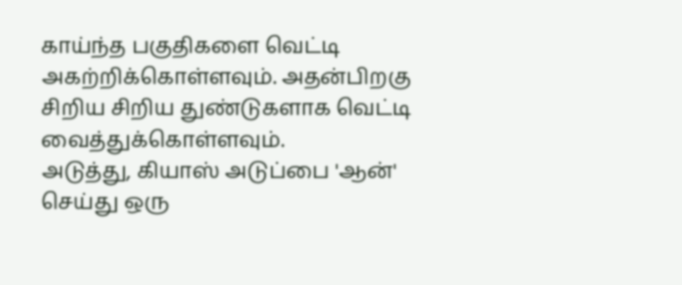காய்ந்த பகுதிகளை வெட்டி அகற்றிக்கொள்ளவும். அதன்பிறகு சிறிய சிறிய துண்டுகளாக வெட்டி வைத்துக்கொள்ளவும்.
அடுத்து, கியாஸ் அடுப்பை 'ஆன்' செய்து ஒரு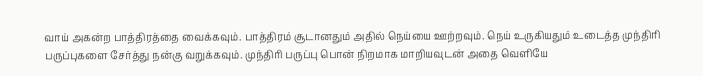வாய் அகன்ற பாத்திரத்தை வைக்கவும். பாத்திரம் சூடானதும் அதில் நெய்யை ஊற்றவும். நெய் உருகியதும் உடைத்த முந்திரி பருப்புகளை சேர்த்து நன்கு வறுக்கவும். முந்திரி பருப்பு பொன் நிறமாக மாறியவுடன் அதை வெளியே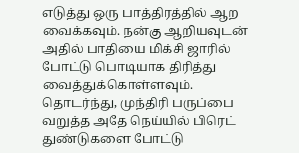எடுத்து ஒரு பாத்திரத்தில் ஆற வைக்கவும். நன்கு ஆறியவுடன் அதில் பாதியை மிக்சி ஜாரில் போட்டு பொடியாக திரித்து வைத்துக்கொள்ளவும்.
தொடர்ந்து, முந்திரி பருப்பை வறுத்த அதே நெய்யில் பிரெட் துண்டுகளை போட்டு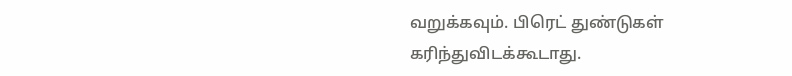வறுக்கவும். பிரெட் துண்டுகள் கரிந்துவிடக்கூடாது.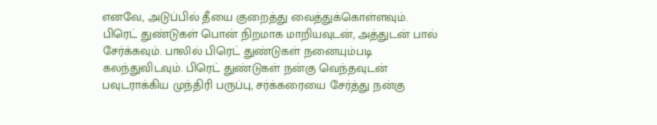எனவே, அடுப்பில் தீயை குறைத்து வைத்துக்கொள்ளவும். பிரெட் துண்டுகள் பொன் நிறமாக மாறியவுடன், அத்துடன் பால் சேர்க்கவும். பாலில் பிரெட் துண்டுகள் நனையும்படி கலந்துவிடவும். பிரெட் துண்டுகள் நன்கு வெந்தவுடன் பவுடராக்கிய முந்திரி பருப்பு, சர்க்கரையை சேர்த்து நன்கு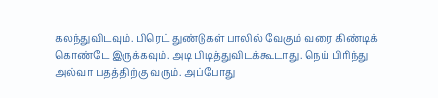கலந்துவிடவும். பிரெட் துண்டுகள் பாலில் வேகும் வரை கிண்டிக் கொண்டே இருக்கவும். அடி பிடித்துவிடக்கூடாது. நெய் பிரிந்து அல்வா பதத்திற்கு வரும். அப்போது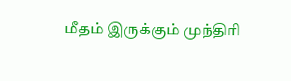மீதம் இருக்கும் முந்திரி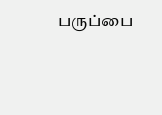பருப்பை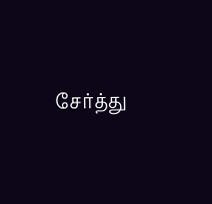சேர்த்து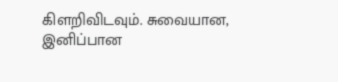கிளறிவிடவும். சுவையான, இனிப்பான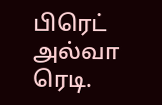பிரெட் அல்வா ரெடி.